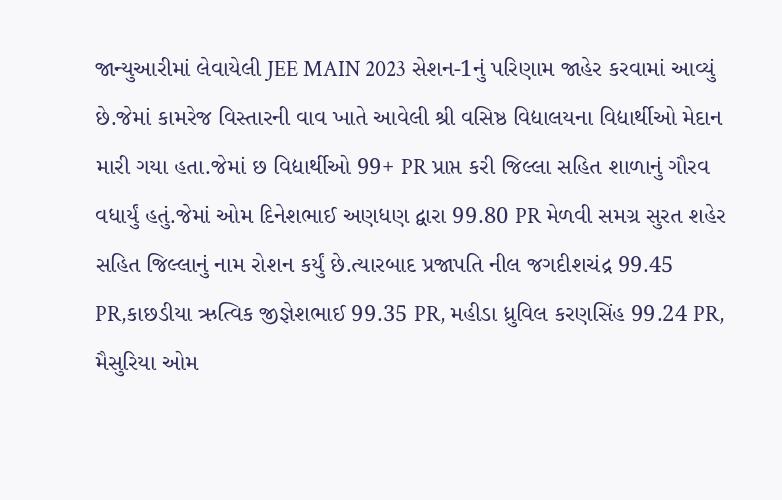જાન્યુઆરીમાં લેવાયેલી JEE MAIN 2023 સેશન-1નું પરિણામ જાહેર કરવામાં આવ્યું છે.જેમાં કામરેજ વિસ્તારની વાવ ખાતે આવેલી શ્રી વસિષ્ઠ વિદ્યાલયના વિદ્યાર્થીઓ મેદાન મારી ગયા હતા.જેમાં છ વિદ્યાર્થીઓ 99+ PR પ્રાપ્ત કરી જિલ્લા સહિત શાળાનું ગૌરવ વધાર્યું હતું.જેમાં ઓમ દિનેશભાઈ અણધણ દ્વારા 99.80 PR મેળવી સમગ્ર સુરત શહેર સહિત જિલ્લાનું નામ રોશન કર્યું છે.ત્યારબાદ પ્રજાપતિ નીલ જગદીશચંદ્ર 99.45 PR,કાછડીયા ઋત્વિક જીજ્ઞેશભાઈ 99.35 PR, મહીડા ધ્રુવિલ કરણસિંહ 99.24 PR, મૈસુરિયા ઓમ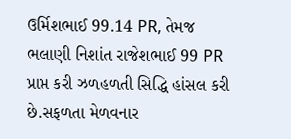ઉર્મિશભાઈ 99.14 PR, તેમજ ભલાણી નિશાંત રાજેશભાઈ 99 PR પ્રાપ્ત કરી ઝળહળતી સિદ્ધિ હાંસલ કરી છે.સફળતા મેળવનાર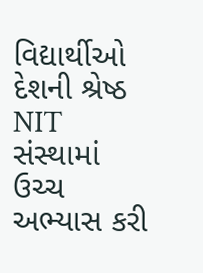વિદ્યાર્થીઓ દેશની શ્રેષ્ઠ NIT સંસ્થામાં ઉચ્ચ અભ્યાસ કરી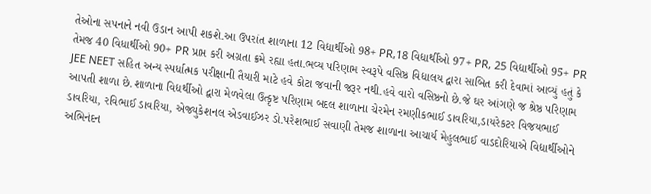તેઓના સપનાને નવી ઉડાન આપી શકશે.આ ઉપરાંત શાળાના 12 વિદ્યાર્થીઓ 98+ PR,18 વિદ્યાર્થીઓ 97+ PR, 25 વિદ્યાર્થીઓ 95+ PR તેમજ 40 વિધાર્થીઓ 90+ PR પ્રાપ્ત કરી અગ્રતા ક્રમે રહ્યા હતા.ભવ્ય પરિણામ સ્વરૂપે વસિષ્ઠ વિદ્યાલય દ્વારા સાબિત કરી દેવામાં આવ્યું હતું કે JEE NEET સહિત અન્ય સ્પર્ધાત્મક પરીક્ષાની તૈયારી માટે હવે કોટા જવાની જરૂર નથી.હવે વારો વસિષ્ઠનો છે.જે ઘર આંગણે જ શ્રેષ્ઠ પરિણામ આપતી શાળા છે.શાળાના વિદ્યર્થીઓ દ્વારા મેળવેલા ઉત્કૃષ્ટ પરિણામ બદલ શાળાના ચેરમેન રમણીકભાઈ ડાવરિયા,ડાયરેકટર વિજયભાઈ ડાવરિયા, રવિભાઈ ડાવરિયા, એજ્યુકેશનલ એડવાઈઝર ડો.પરેશભાઈ સવાણી તેમજ શાળાના આચાર્ય મેહુલભાઈ વાડદોરિયાએ વિદ્યાર્થીઓને અભિનંદન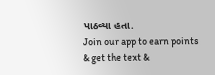પાઠવ્યા હતા.
Join our app to earn points & get the text &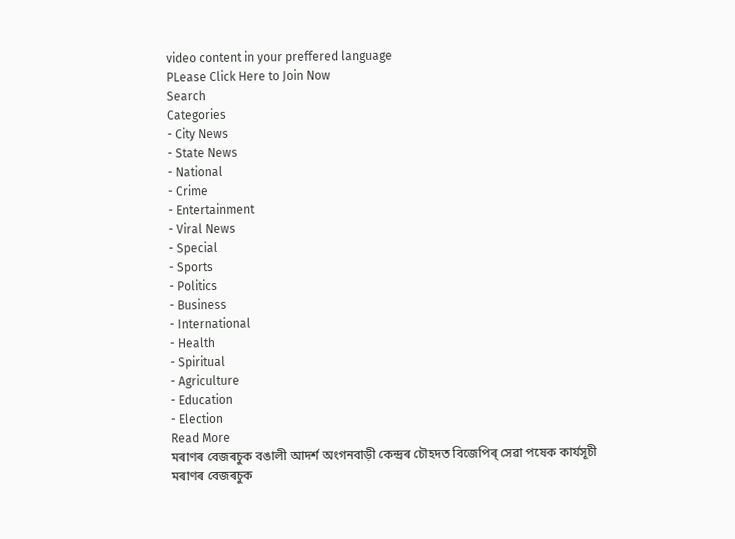video content in your preffered language
PLease Click Here to Join Now
Search
Categories
- City News
- State News
- National
- Crime
- Entertainment
- Viral News
- Special
- Sports
- Politics
- Business
- International
- Health
- Spiritual
- Agriculture
- Education
- Election
Read More
মৰাণৰ বেজৰচুক বঙালী আদৰ্শ অংগনবাড়ী কেন্দ্ৰৰ চৌহদত বিজেপিৰ্ সেৱা পষেক কাৰ্যসূচী
মৰাণৰ বেজৰচুক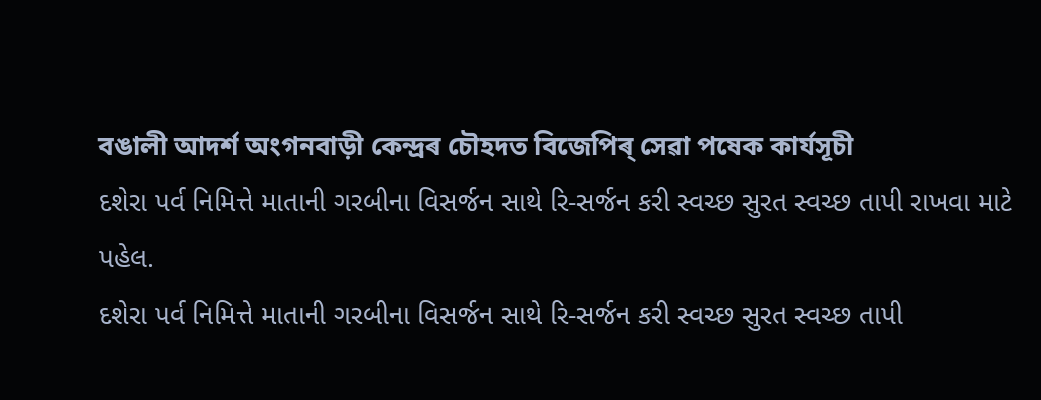বঙালী আদৰ্শ অংগনবাড়ী কেন্দ্ৰৰ চৌহদত বিজেপিৰ্ সেৱা পষেক কাৰ্যসূচী
દશેરા પર્વ નિમિત્તે માતાની ગરબીના વિસર્જન સાથે રિ-સર્જન કરી સ્વચ્છ સુરત સ્વચ્છ તાપી રાખવા માટે પહેલ.
દશેરા પર્વ નિમિત્તે માતાની ગરબીના વિસર્જન સાથે રિ-સર્જન કરી સ્વચ્છ સુરત સ્વચ્છ તાપી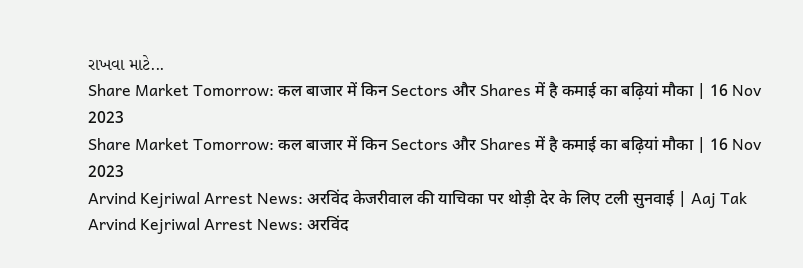રાખવા માટે...
Share Market Tomorrow: कल बाजार में किन Sectors और Shares में है कमाई का बढ़ियां मौका | 16 Nov 2023
Share Market Tomorrow: कल बाजार में किन Sectors और Shares में है कमाई का बढ़ियां मौका | 16 Nov 2023
Arvind Kejriwal Arrest News: अरविंद केजरीवाल की याचिका पर थोड़ी देर के लिए टली सुनवाई | Aaj Tak
Arvind Kejriwal Arrest News: अरविंद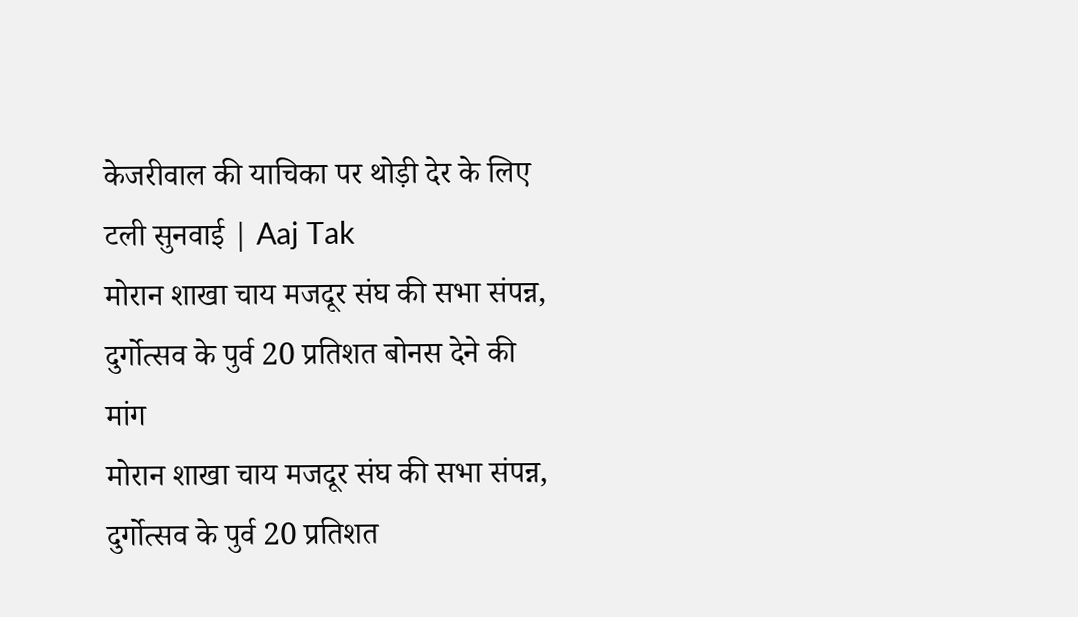केजरीवाल की याचिका पर थोड़ी देर के लिए टली सुनवाई | Aaj Tak
मोरान शाखा चाय मजदूर संघ की सभा संपन्न, दुर्गोत्सव के पुर्व 20 प्रतिशत बोनस देने की मांग
मोरान शाखा चाय मजदूर संघ की सभा संपन्न, दुर्गोत्सव के पुर्व 20 प्रतिशत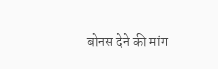बोनस देने की मांग